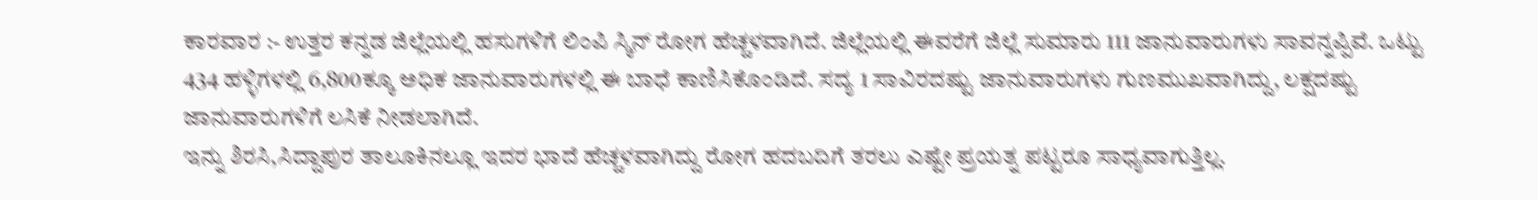ಕಾರವಾರ :- ಉತ್ತರ ಕನ್ನಡ ಜಿಲ್ಲೆಯಲ್ಲಿ ಹಸುಗಳಿಗೆ ಲಿಂಪಿ ಸ್ಕಿನ್ ರೋಗ ಹೆಚ್ಚಳವಾಗಿದೆ. ಜಿಲ್ಲೆಯಲ್ಲಿ ಈವರೆಗೆ ಜಿಲ್ಲೆ ಸುಮಾರು 111 ಜಾನುವಾರುಗಳು ಸಾವನ್ನಪ್ಪಿವೆ. ಒಟ್ಟು 434 ಹಳ್ಳಿಗಳಲ್ಲಿ 6,800ಕ್ಕೂ ಅಧಿಕ ಜಾನುವಾರುಗಳಲ್ಲಿ ಈ ಬಾಧೆ ಕಾಣಿಸಿಕೊಂಡಿದೆ. ಸದ್ಯ 1 ಸಾವಿರದಷ್ಟು ಜಾನುವಾರುಗಳು ಗುಣಮುಖವಾಗಿದ್ದು, ಲಕ್ಷದಷ್ಟು ಜಾನುವಾರುಗಳಿಗೆ ಲಸಿಕೆ ನೀಡಲಾಗಿದೆ.
ಇನ್ನು ಶಿರಸಿ,ಸಿದ್ದಾಪುರ ತಾಲೂಕಿನಲ್ಲೂ ಇದರ ಭಾದೆ ಹೆಚ್ಚಳವಾಗಿದ್ದು ರೋಗ ಹದಬದಿಗೆ ತರಲು ಎಷ್ಟೇ ಪ್ರಯತ್ನ ಪಟ್ಟರೂ ಸಾಧ್ಯವಾಗುತ್ತಿಲ್ಲ.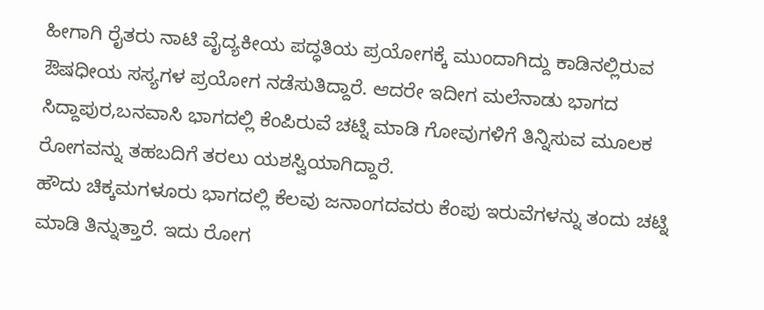ಹೀಗಾಗಿ ರೈತರು ನಾಟಿ ವೈದ್ಯಕೀಯ ಪದ್ಧತಿಯ ಪ್ರಯೋಗಕ್ಕೆ ಮುಂದಾಗಿದ್ದು ಕಾಡಿನಲ್ಲಿರುವ ಔಷಧೀಯ ಸಸ್ಯಗಳ ಪ್ರಯೋಗ ನಡೆಸುತಿದ್ದಾರೆ. ಆದರೇ ಇದೀಗ ಮಲೆನಾಡು ಭಾಗದ ಸಿದ್ದಾಪುರ,ಬನವಾಸಿ ಭಾಗದಲ್ಲಿ ಕೆಂಪಿರುವೆ ಚಟ್ನಿ ಮಾಡಿ ಗೋವುಗಳಿಗೆ ತಿನ್ನಿಸುವ ಮೂಲಕ ರೋಗವನ್ನು ತಹಬದಿಗೆ ತರಲು ಯಶಸ್ವಿಯಾಗಿದ್ದಾರೆ.
ಹೌದು ಚಿಕ್ಕಮಗಳೂರು ಭಾಗದಲ್ಲಿ ಕೆಲವು ಜನಾಂಗದವರು ಕೆಂಪು ಇರುವೆಗಳನ್ನು ತಂದು ಚಟ್ನಿ ಮಾಡಿ ತಿನ್ನುತ್ತಾರೆ. ಇದು ರೋಗ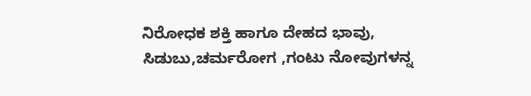ನಿರೋಧಕ ಶಕ್ತಿ ಹಾಗೂ ದೇಹದ ಭಾವು, ಸಿಡುಬು,ಚರ್ಮರೋಗ ,ಗಂಟು ನೋವುಗಳನ್ನ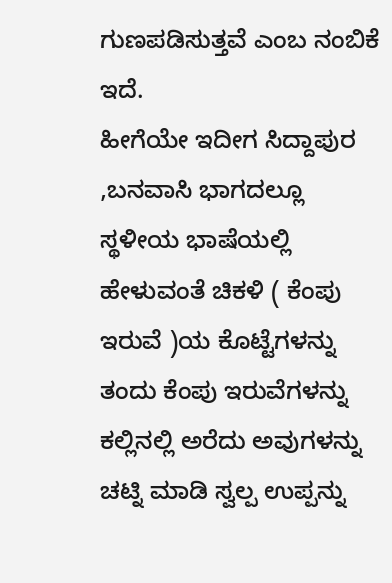ಗುಣಪಡಿಸುತ್ತವೆ ಎಂಬ ನಂಬಿಕೆ ಇದೆ.
ಹೀಗೆಯೇ ಇದೀಗ ಸಿದ್ದಾಪುರ ,ಬನವಾಸಿ ಭಾಗದಲ್ಲೂ ಸ್ಥಳೀಯ ಭಾಷೆಯಲ್ಲಿ ಹೇಳುವಂತೆ ಚಿಕಳಿ ( ಕೆಂಪು ಇರುವೆ )ಯ ಕೊಟ್ಟೆಗಳನ್ನು ತಂದು ಕೆಂಪು ಇರುವೆಗಳನ್ನು ಕಲ್ಲಿನಲ್ಲಿ ಅರೆದು ಅವುಗಳನ್ನು ಚಟ್ನಿ ಮಾಡಿ ಸ್ವಲ್ಪ ಉಪ್ಪನ್ನು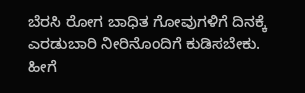ಬೆರಸಿ ರೋಗ ಬಾಧಿತ ಗೋವುಗಳಿಗೆ ದಿನಕ್ಕೆ ಎರಡುಬಾರಿ ನೀರಿನೊಂದಿಗೆ ಕುಡಿಸಬೇಕು.
ಹೀಗೆ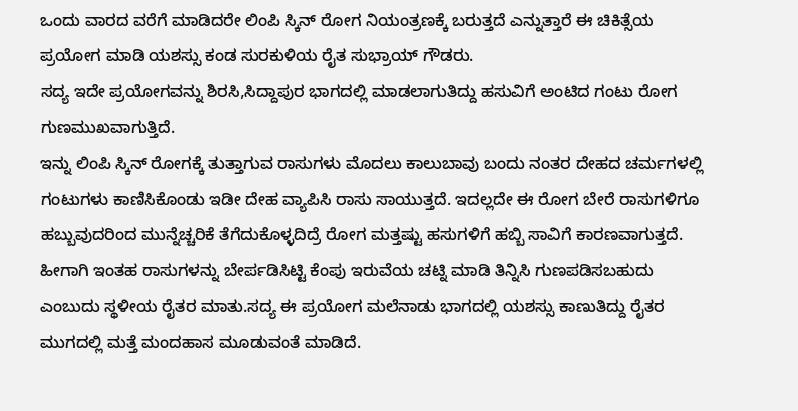ಒಂದು ವಾರದ ವರೆಗೆ ಮಾಡಿದರೇ ಲಿಂಪಿ ಸ್ಕಿನ್ ರೋಗ ನಿಯಂತ್ರಣಕ್ಕೆ ಬರುತ್ತದೆ ಎನ್ನುತ್ತಾರೆ ಈ ಚಿಕಿತ್ಸೆಯ ಪ್ರಯೋಗ ಮಾಡಿ ಯಶಸ್ಸು ಕಂಡ ಸುರಕುಳಿಯ ರೈತ ಸುಭ್ರಾಯ್ ಗೌಡರು.
ಸದ್ಯ ಇದೇ ಪ್ರಯೋಗವನ್ನು ಶಿರಸಿ,ಸಿದ್ದಾಪುರ ಭಾಗದಲ್ಲಿ ಮಾಡಲಾಗುತಿದ್ದು ಹಸುವಿಗೆ ಅಂಟಿದ ಗಂಟು ರೋಗ ಗುಣಮುಖವಾಗುತ್ತಿದೆ.
ಇನ್ನು ಲಿಂಪಿ ಸ್ಕಿನ್ ರೋಗಕ್ಕೆ ತುತ್ತಾಗುವ ರಾಸುಗಳು ಮೊದಲು ಕಾಲುಬಾವು ಬಂದು ನಂತರ ದೇಹದ ಚರ್ಮಗಳಲ್ಲಿ ಗಂಟುಗಳು ಕಾಣಿಸಿಕೊಂಡು ಇಡೀ ದೇಹ ವ್ಯಾಪಿಸಿ ರಾಸು ಸಾಯುತ್ತದೆ. ಇದಲ್ಲದೇ ಈ ರೋಗ ಬೇರೆ ರಾಸುಗಳಿಗೂ ಹಬ್ಬುವುದರಿಂದ ಮುನ್ನೆಚ್ಚರಿಕೆ ತೆಗೆದುಕೊಳ್ಳದಿದ್ರೆ ರೋಗ ಮತ್ತಷ್ಟು ಹಸುಗಳಿಗೆ ಹಬ್ಬಿ ಸಾವಿಗೆ ಕಾರಣವಾಗುತ್ತದೆ. ಹೀಗಾಗಿ ಇಂತಹ ರಾಸುಗಳನ್ನು ಬೇರ್ಪಡಿಸಿಟ್ಟಿ ಕೆಂಪು ಇರುವೆಯ ಚಟ್ನಿ ಮಾಡಿ ತಿನ್ನಿಸಿ ಗುಣಪಡಿಸಬಹುದು ಎಂಬುದು ಸ್ಥಳೀಯ ರೈತರ ಮಾತು.ಸದ್ಯ ಈ ಪ್ರಯೋಗ ಮಲೆನಾಡು ಭಾಗದಲ್ಲಿ ಯಶಸ್ಸು ಕಾಣುತಿದ್ದು ರೈತರ ಮುಗದಲ್ಲಿ ಮತ್ತೆ ಮಂದಹಾಸ ಮೂಡುವಂತೆ ಮಾಡಿದೆ.